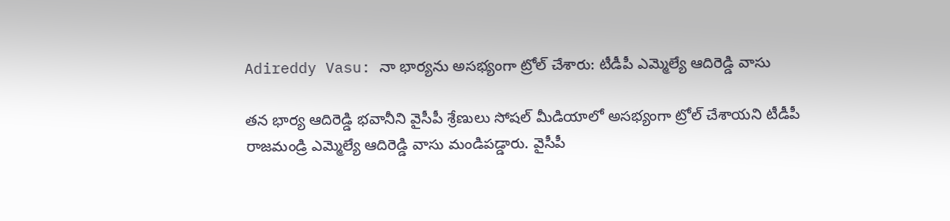Adireddy Vasu: నా భార్యను అసభ్యంగా ట్రోల్ చేశారు: టీడీపీ ఎమ్మెల్యే ఆదిరెడ్డి వాసు

తన భార్య ఆదిరెడ్డి భవానీని వైసీపీ శ్రేణులు సోషల్ మీడియాలో అసభ్యంగా ట్రోల్ చేశాయని టీడీపీ రాజమండ్రి ఎమ్మెల్యే ఆదిరెడ్డి వాసు మండిపడ్డారు. వైసీపీ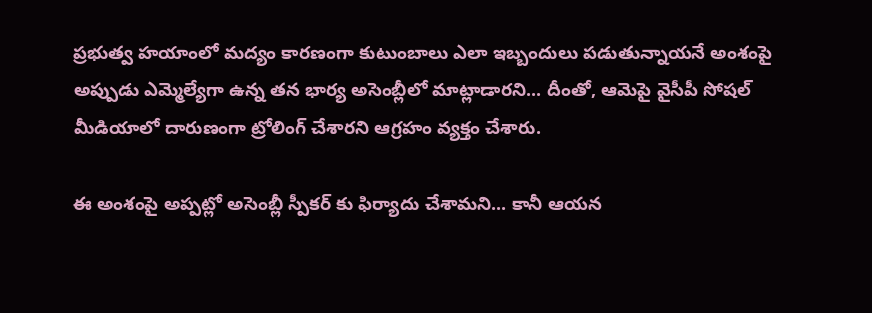ప్రభుత్వ హయాంలో మద్యం కారణంగా కుటుంబాలు ఎలా ఇబ్బందులు పడుతున్నాయనే అంశంపై అప్పుడు ఎమ్మెల్యేగా ఉన్న తన భార్య అసెంబ్లీలో మాట్లాడారని... దీంతో, ఆమెపై వైసీపీ సోషల్ మీడియాలో దారుణంగా ట్రోలింగ్ చేశారని ఆగ్రహం వ్యక్తం చేశారు.

ఈ అంశంపై అప్పట్లో అసెంబ్లీ స్పీకర్ కు ఫిర్యాదు చేశామని... కానీ ఆయన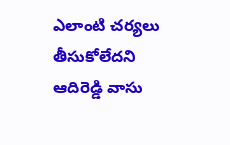ఎలాంటి చర్యలు తీసుకోలేదని ఆదిరెడ్డి వాసు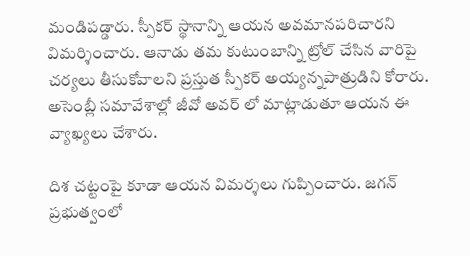మండిపడ్డారు. స్పీకర్ స్థానాన్ని ఆయన అవమానపరిచారని విమర్శించారు. ఆనాడు తమ కుటుంబాన్ని ట్రోల్ చేసిన వారిపై చర్యలు తీసుకోవాలని ప్రస్తుత స్పీకర్ అయ్యన్నపాత్రుడిని కోరారు. అసెంబ్లీ సమావేశాల్లో జీవో అవర్ లో మాట్లాడుతూ ఆయన ఈ వ్యాఖ్యలు చేశారు.

దిశ చట్టంపై కూడా ఆయన విమర్శలు గుప్పించారు. జగన్ ప్రభుత్వంలో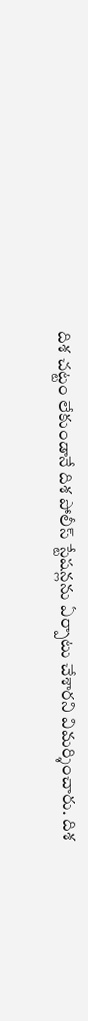దిశ చట్టం లేకుండానే దిశ పోలీస్ స్టేషన్లను ఏర్పాటు చేశారని విమర్శించారు. దిశ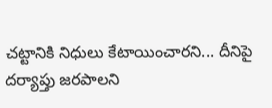చట్టానికి నిధులు కేటాయించారని... దీనిపై దర్యాప్తు జరపాలని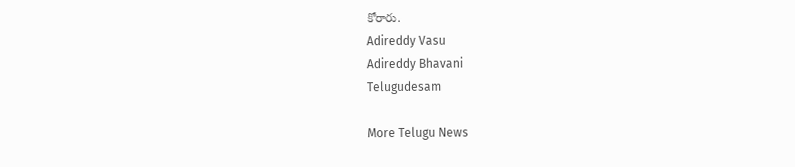కోరారు.
Adireddy Vasu
Adireddy Bhavani
Telugudesam

More Telugu News